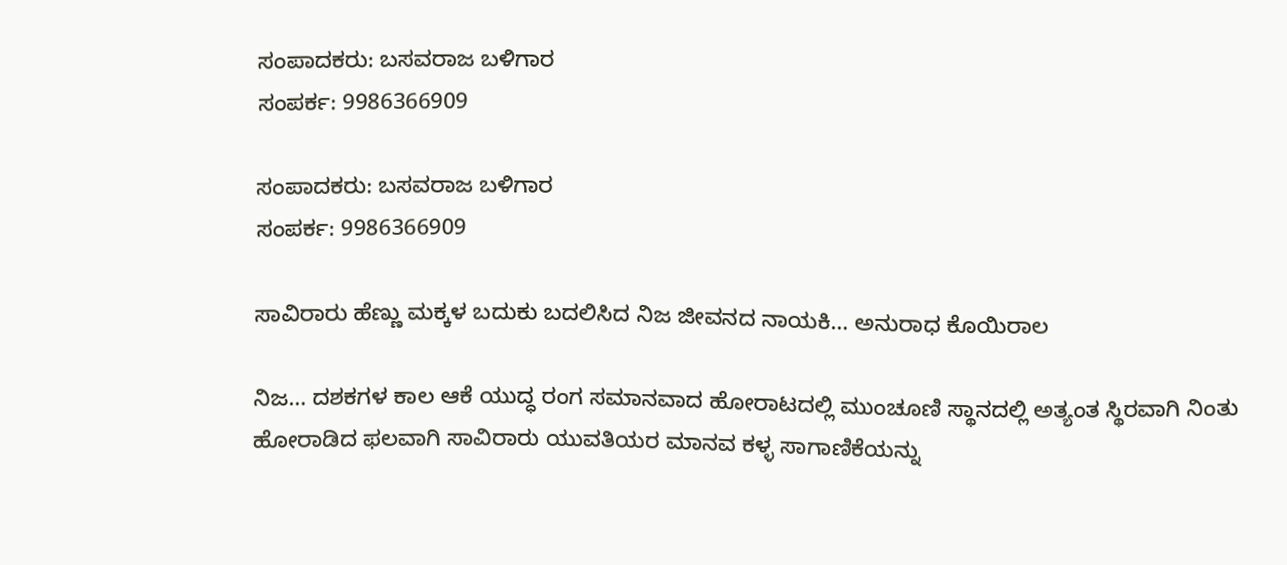ಸಂಪಾದಕರು: ಬಸವರಾಜ ಬಳಿಗಾರ
ಸಂಪರ್ಕ: 9986366909

ಸಂಪಾದಕರು: ಬಸವರಾಜ ಬಳಿಗಾರ
ಸಂಪರ್ಕ: 9986366909

ಸಾವಿರಾರು ಹೆಣ್ಣು ಮಕ್ಕಳ ಬದುಕು ಬದಲಿಸಿದ ನಿಜ ಜೀವನದ ನಾಯಕಿ… ಅನುರಾಧ ಕೊಯಿರಾಲ

ನಿಜ… ದಶಕಗಳ ಕಾಲ ಆಕೆ ಯುದ್ಧ ರಂಗ ಸಮಾನವಾದ ಹೋರಾಟದಲ್ಲಿ ಮುಂಚೂಣಿ ಸ್ಥಾನದಲ್ಲಿ ಅತ್ಯಂತ ಸ್ಥಿರವಾಗಿ ನಿಂತು ಹೋರಾಡಿದ ಫಲವಾಗಿ ಸಾವಿರಾರು ಯುವತಿಯರ ಮಾನವ ಕಳ್ಳ ಸಾಗಾಣಿಕೆಯನ್ನು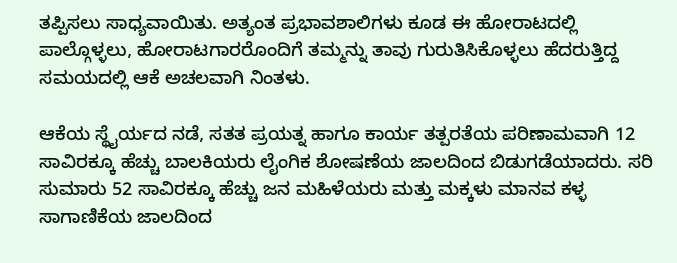ತಪ್ಪಿಸಲು ಸಾಧ್ಯವಾಯಿತು. ಅತ್ಯಂತ ಪ್ರಭಾವಶಾಲಿಗಳು ಕೂಡ ಈ ಹೋರಾಟದಲ್ಲಿ ಪಾಲ್ಗೊಳ್ಳಲು, ಹೋರಾಟಗಾರರೊಂದಿಗೆ ತಮ್ಮನ್ನು ತಾವು ಗುರುತಿಸಿಕೊಳ್ಳಲು ಹೆದರುತ್ತಿದ್ದ ಸಮಯದಲ್ಲಿ ಆಕೆ ಅಚಲವಾಗಿ ನಿಂತಳು.

ಆಕೆಯ ಸ್ಥೈರ್ಯದ ನಡೆ, ಸತತ ಪ್ರಯತ್ನ ಹಾಗೂ ಕಾರ್ಯ ತತ್ಪರತೆಯ ಪರಿಣಾಮವಾಗಿ 12 ಸಾವಿರಕ್ಕೂ ಹೆಚ್ಚು ಬಾಲಕಿಯರು ಲೈಂಗಿಕ ಶೋಷಣೆಯ ಜಾಲದಿಂದ ಬಿಡುಗಡೆಯಾದರು. ಸರಿ ಸುಮಾರು 52 ಸಾವಿರಕ್ಕೂ ಹೆಚ್ಚು ಜನ ಮಹಿಳೆಯರು ಮತ್ತು ಮಕ್ಕಳು ಮಾನವ ಕಳ್ಳ ಸಾಗಾಣಿಕೆಯ ಜಾಲದಿಂದ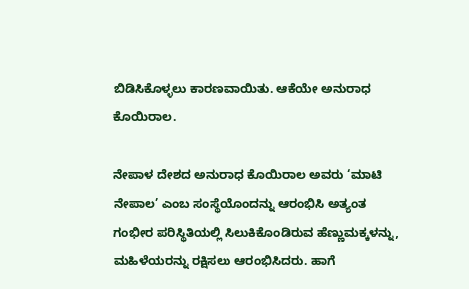ಬಿಡಿಸಿಕೊಳ್ಳಲು ಕಾರಣವಾಯಿತು. ಆಕೆಯೇ ಅನುರಾಧ ಕೊಯಿರಾಲ.

ನೇಪಾಳ ದೇಶದ ಅನುರಾಧ ಕೊಯಿರಾಲ ಅವರು ‘ಮಾಟಿ ನೇಪಾಲ’ ಎಂಬ ಸಂಸ್ಥೆಯೊಂದನ್ನು ಆರಂಭಿಸಿ ಅತ್ಯಂತ ಗಂಭೀರ ಪರಿಸ್ಥಿತಿಯಲ್ಲಿ ಸಿಲುಕಿಕೊಂಡಿರುವ ಹೆಣ್ಣುಮಕ್ಕಳನ್ನು, ಮಹಿಳೆಯರನ್ನು ರಕ್ಷಿಸಲು ಆರಂಭಿಸಿದರು. ಹಾಗೆ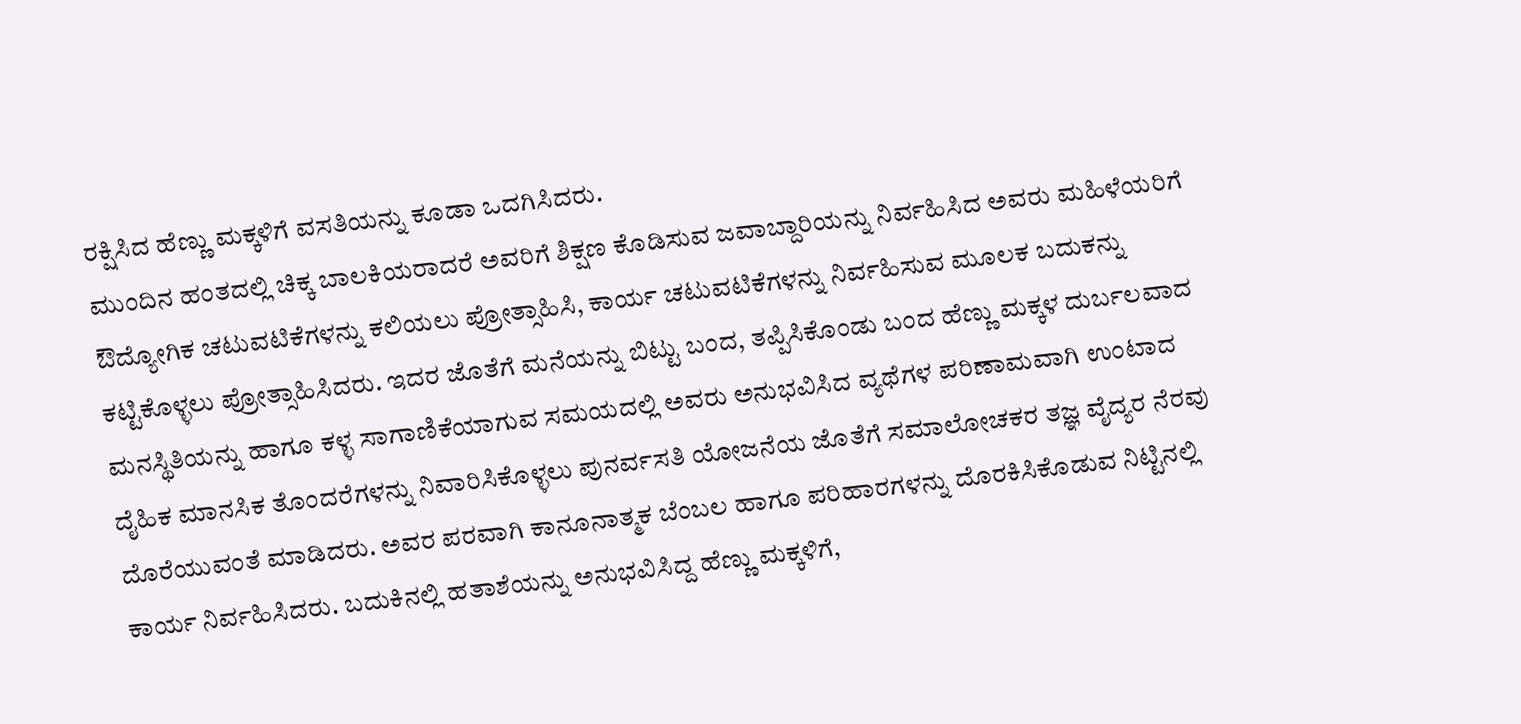ರಕ್ಷಿಸಿದ ಹೆಣ್ಣು ಮಕ್ಕಳಿಗೆ ವಸತಿಯನ್ನು ಕೂಡಾ ಒದಗಿಸಿದರು.
ಮುಂದಿನ ಹಂತದಲ್ಲಿ ಚಿಕ್ಕ ಬಾಲಕಿಯರಾದರೆ ಅವರಿಗೆ ಶಿಕ್ಷಣ ಕೊಡಿಸುವ ಜವಾಬ್ದಾರಿಯನ್ನು ನಿರ್ವಹಿಸಿದ ಅವರು ಮಹಿಳೆಯರಿಗೆ ಔದ್ಯೋಗಿಕ ಚಟುವಟಿಕೆಗಳನ್ನು ಕಲಿಯಲು ಪ್ರೋತ್ಸಾಹಿಸಿ, ಕಾರ್ಯ ಚಟುವಟಿಕೆಗಳನ್ನು ನಿರ್ವಹಿಸುವ ಮೂಲಕ ಬದುಕನ್ನು ಕಟ್ಟಿಕೊಳ್ಳಲು ಪ್ರೋತ್ಸಾಹಿಸಿದರು. ಇದರ ಜೊತೆಗೆ ಮನೆಯನ್ನು ಬಿಟ್ಟು ಬಂದ, ತಪ್ಪಿಸಿಕೊಂಡು ಬಂದ ಹೆಣ್ಣು ಮಕ್ಕಳ ದುರ್ಬಲವಾದ ಮನಸ್ಥಿತಿಯನ್ನು ಹಾಗೂ ಕಳ್ಳ ಸಾಗಾಣಿಕೆಯಾಗುವ ಸಮಯದಲ್ಲಿ ಅವರು ಅನುಭವಿಸಿದ ವ್ಯಥೆಗಳ ಪರಿಣಾಮವಾಗಿ ಉಂಟಾದ ದೈಹಿಕ ಮಾನಸಿಕ ತೊಂದರೆಗಳನ್ನು ನಿವಾರಿಸಿಕೊಳ್ಳಲು ಪುನರ್ವಸತಿ ಯೋಜನೆಯ ಜೊತೆಗೆ ಸಮಾಲೋಚಕರ ತಜ್ಞ ವೈದ್ಯರ ನೆರವು ದೊರೆಯುವಂತೆ ಮಾಡಿದರು. ಅವರ ಪರವಾಗಿ ಕಾನೂನಾತ್ಮಕ ಬೆಂಬಲ ಹಾಗೂ ಪರಿಹಾರಗಳನ್ನು ದೊರಕಿಸಿಕೊಡುವ ನಿಟ್ಟಿನಲ್ಲಿ ಕಾರ್ಯ ನಿರ್ವಹಿಸಿದರು. ಬದುಕಿನಲ್ಲಿ ಹತಾಶೆಯನ್ನು ಅನುಭವಿಸಿದ್ದ ಹೆಣ್ಣು ಮಕ್ಕಳಿಗೆ,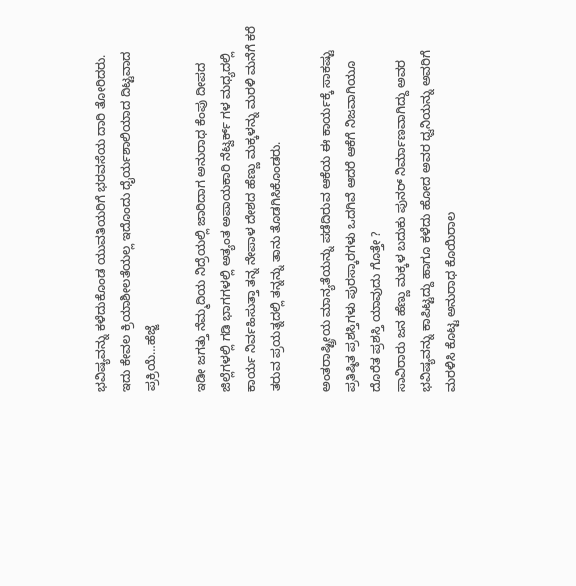ಭವಿಷ್ಯವನ್ನು ಕಳೆದುಕೊಂಡ ಯುವತಿಯರಿಗೆ ಭರವಸೆಯ ದಾರಿ ತೋರಿದರು.
ಇದು ಕೇವಲ ಕ್ರಿಯಾಶೀಲತೆಯಲ್ಲ ಇದೊಂದು ಧೈರ್ಯಶಾಲಿಯಾದ ದಿಟ್ಟವಾದ ಪ್ರಕ್ರಿಯೆ…ಹೆಜ್ಜೆ

ಇಡೀ ಜಗತ್ತು ನೆಮ್ಮದಿಯ ನಿದ್ರೆಯಲ್ಲಿ ಜಾರಿದಾಗ ಅನುರಾಧ ಕೆಂಪು ದೀಪದ ಜಿಲ್ಲೆಗಳಲ್ಲಿ ಗಡಿ ಭಾಗಗಳಲ್ಲಿ ಅತ್ಯಂತ ಅಪಾಯಕಾರಿ ನೆಟ್ವರ್ಕ್ ಗಳ ಮಧ್ಯದಲ್ಲಿ ಕಾರ್ಯ ನಿರ್ವಹಿಸುತ್ತಾ ತನ್ನ ನೇಪಾಳ ದೇಶದ ಹೆಣ್ಣು ಮಕ್ಕಳನ್ನು ಮರಳಿ ಮನೆಗೆ ಕರೆ ತರುವ ಪ್ರಯತ್ನದಲ್ಲಿ ತನ್ನನ್ನು ತಾನು ತೊಡಗಿಸಿಕೊಂಡರು.

ಅಂತರಾಷ್ಟ್ರೀಯ ಮಾನ್ಯತೆಯನ್ನು ಪಡೆದಿರುವ ಆಕೆಯ ಈ ಕಾರ್ಯಕ್ಕೆ ಸಾಕಷ್ಟು ಪ್ರತಿಷ್ಠಿತ ಪ್ರಶಸ್ತಿಗಳು ಪುರಸ್ಕಾರಗಳು ಒದಗಿವೆ ಆದರೆ ಆಕೆಗೆ ನಿಜವಾಗಿಯೂ ದೊರೆತ ಪ್ರಶಸ್ತಿ ಯಾವುದು ಗೊತ್ತೇ ?
ಸಾವಿರಾರು ಜನ ಹೆಣ್ಣು ಮಕ್ಕಳ ಬದುಕು ಪುನರ್ ನಿರ್ಮಾಣವಾಗಿದ್ದು ಅವರ ಭವಿಷ್ಯವನ್ನು ಕಾಪಿಟ್ಟದ್ದು ಹಾಗೂ ಕಳೆದು ಹೋದ ಅವರ ಧ್ವನಿಯನ್ನು ಅವರಿಗೆ ಮರಳಿಸಿ ಕೊಟ್ಟ ಅನುರಾಧ ಕೊಯಿರಾಲ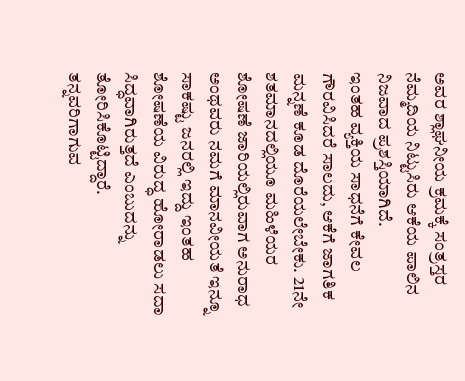ಅವರ ಶ್ಲಾಘನೀಯ ಕ್ರಮಕ್ಕೆ ಸಂತ್ರಸ್ತರ ನೆಮ್ಮದಿಯ ನಿಟ್ಟುಸಿರು ಆಕೆಯ ಪಾಲಿನ ನಿಜವಾದ ಪ್ರಶಸ್ತಿಯಾಗಿದೆ.
ಇಂತಹ ವ್ಯಕ್ತಿಯ ಸಾಧನೆಗೆ ಕೇವಲ ಗೌರವಿಸಿದರೆ ಸಾಲದು, ಆಕೆಗೆ ಜಾಗತಿಕ ಮನ್ನಣೆ ಕೂಡ ದೊರೆಯಲೇಬೇಕು. 21ನೇ ಶತಮಾನದಲ್ಲಿಯೂ ಮಹಿಳೆಯರ ಶೋಷಣೆ ಜಾರಿಯಲ್ಲಿರುವಾಗ ಅನುರಾಧ ಅಂಥವರು ನಮಗೆ ಮಾನವೀಯತೆ ಇನ್ನೂ ಸಾಕಷ್ಟು ಜನರಲ್ಲಿ ಇದ್ದು ಇಂತಹ ಶೋಷಣೆಯ ವಿರುದ್ಧ ಹೋರಾಡಲು ಸದಾ ಸಿದ್ಧವಾಗಿರುತ್ತದೆ ಎಂಬುದನ್ನು ತೋರಿಸಿಕೊಟ್ಟಿದ್ದಾರೆ.
ತನ್ನವರಿಗಾಗುವ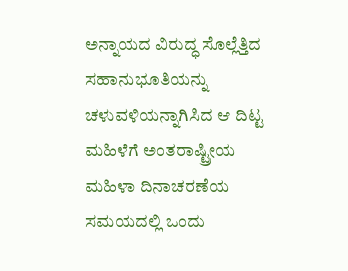ಅನ್ನಾಯದ ವಿರುದ್ಧ ಸೊಲ್ಲೆತ್ತಿದ ಸಹಾನುಭೂತಿಯನ್ನು ಚಳುವಳಿಯನ್ನಾಗಿಸಿದ ಆ ದಿಟ್ಟ ಮಹಿಳೆಗೆ ಅಂತರಾಷ್ಟ್ರೀಯ ಮಹಿಳಾ ದಿನಾಚರಣೆಯ ಸಮಯದಲ್ಲಿ ಒಂದು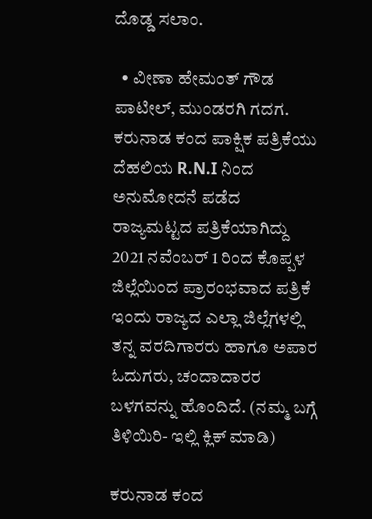ದೊಡ್ಡ ಸಲಾಂ.

  • ವೀಣಾ ಹೇಮಂತ್ ಗೌಡ ಪಾಟೀಲ್, ಮುಂಡರಗಿ ಗದಗ.
ಕರುನಾಡ ಕಂದ ಪಾಕ್ಷಿಕ ಪತ್ರಿಕೆಯು ದೆಹಲಿಯ R.N.I ನಿಂದ ಅನುಮೋದನೆ ಪಡೆದ ರಾಜ್ಯಮಟ್ಟದ ಪತ್ರಿಕೆಯಾಗಿದ್ದು 2021 ನವೆಂಬರ್ 1 ರಿಂದ ಕೊಪ್ಪಳ ಜಿಲ್ಲೆಯಿಂದ ಪ್ರಾರಂಭವಾದ ಪತ್ರಿಕೆ ಇಂದು ರಾಜ್ಯದ ಎಲ್ಲಾ ಜಿಲ್ಲೆಗಳಲ್ಲಿ ತನ್ನ ವರದಿಗಾರರು ಹಾಗೂ ಅಪಾರ ಓದುಗರು, ಚಂದಾದಾರರ ಬಳಗವನ್ನು ಹೊಂದಿದೆ. (ನಮ್ಮ ಬಗ್ಗೆ ತಿಳಿಯಿರಿ- ಇಲ್ಲಿ ಕ್ಲಿಕ್‌ ಮಾಡಿ)

ಕರುನಾಡ ಕಂದ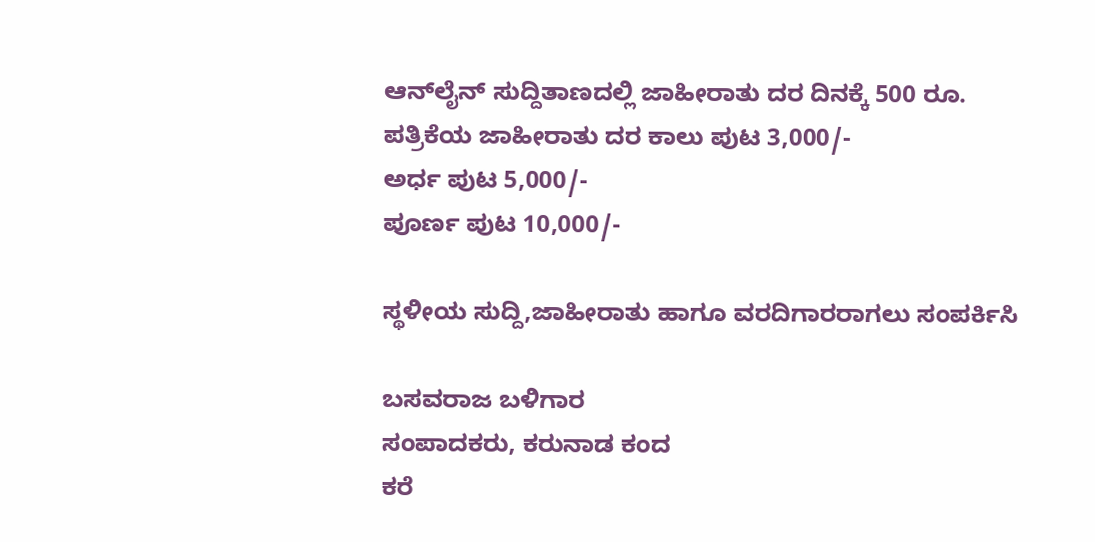ಆನ್‌ಲೈನ್‌ ಸುದ್ದಿತಾಣದಲ್ಲಿ ಜಾಹೀರಾತು ದರ ದಿನಕ್ಕೆ 500 ರೂ.
ಪತ್ರಿಕೆಯ ಜಾಹೀರಾತು ದರ ಕಾಲು ಪುಟ 3,000/-
ಅರ್ಧ ಪುಟ 5,000/-
ಪೂರ್ಣ ಪುಟ 10,000/-

ಸ್ಥಳೀಯ ಸುದ್ದಿ,ಜಾಹೀರಾತು ಹಾಗೂ ವರದಿಗಾರರಾಗಲು ಸಂಪರ್ಕಿಸಿ

ಬಸವರಾಜ ಬಳಿಗಾರ
ಸಂಪಾದಕರು, ಕರುನಾಡ ಕಂದ
ಕರೆ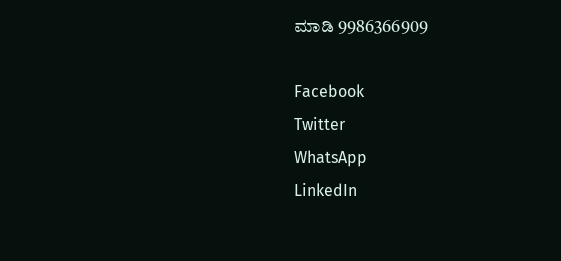ಮಾಡಿ 9986366909

Facebook
Twitter
WhatsApp
LinkedIn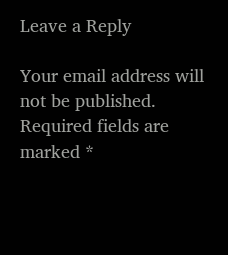Leave a Reply

Your email address will not be published. Required fields are marked *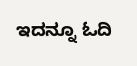ಇದನ್ನೂ ಓದಿ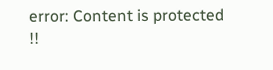error: Content is protected !!